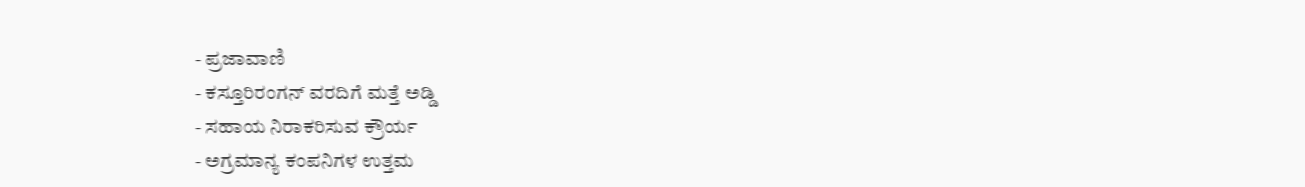- ಪ್ರಜಾವಾಣಿ
- ಕಸ್ತೂರಿರಂಗನ್ ವರದಿಗೆ ಮತ್ತೆ ಅಡ್ಡಿ
- ಸಹಾಯ ನಿರಾಕರಿಸುವ ಕ್ರೌರ್ಯ
- ಅಗ್ರಮಾನ್ಯ ಕಂಪನಿಗಳ ಉತ್ತಮ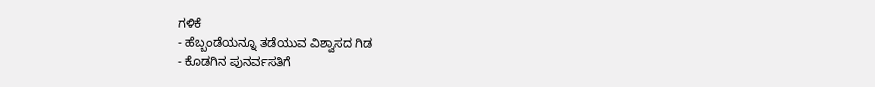ಗಳಿಕೆ
- ಹೆಬ್ಬಂಡೆಯನ್ನೂ ತಡೆಯುವ ವಿಶ್ವಾಸದ ಗಿಡ
- ಕೊಡಗಿನ ಪುನರ್ವಸತಿಗೆ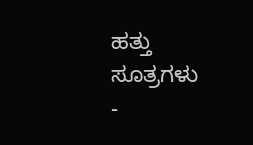ಹತ್ತು ಸೂತ್ರಗಳು
-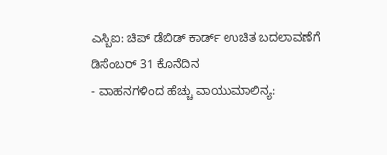ಎಸ್ಬಿಐ: ಚಿಪ್ ಡೆಬಿಡ್ ಕಾರ್ಡ್ ಉಚಿತ ಬದಲಾವಣೆಗೆ ಡಿಸೆಂಬರ್ 31 ಕೊನೆದಿನ
- ವಾಹನಗಳಿಂದ ಹೆಚ್ಚು ವಾಯುಮಾಲಿನ್ಯ: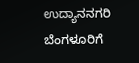ಉದ್ಯಾನನಗರಿ ಬೆಂಗಳೂರಿಗೆ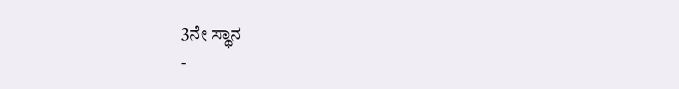3ನೇ ಸ್ಥಾನ
-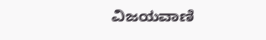ವಿಜಯವಾಣಿ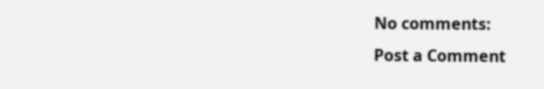No comments:
Post a Comment